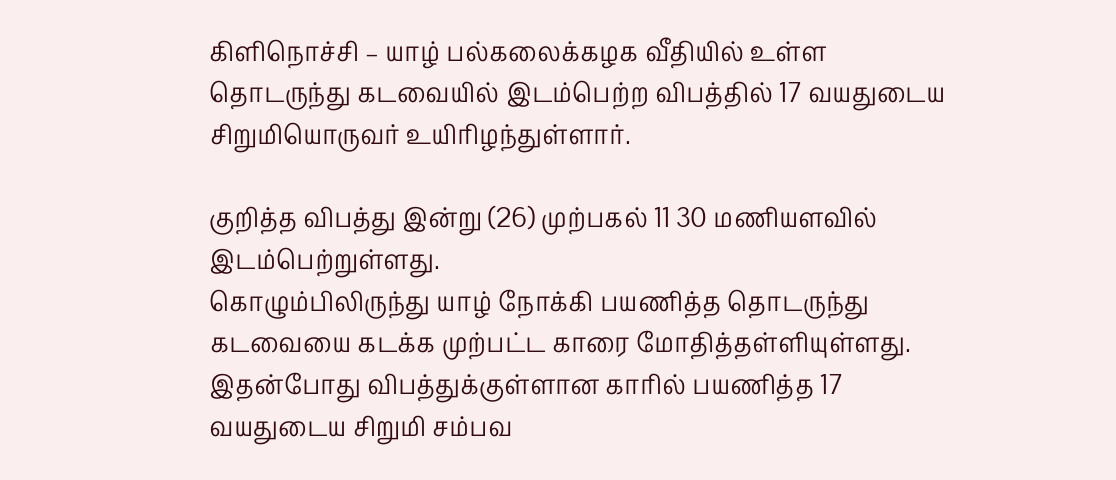கிளிநொச்சி – யாழ் பல்கலைக்கழக வீதியில் உள்ள தொடருந்து கடவையில் இடம்பெற்ற விபத்தில் 17 வயதுடைய சிறுமியொருவர் உயிரிழந்துள்ளார்.

குறித்த விபத்து இன்று (26) முற்பகல் 11 30 மணியளவில் இடம்பெற்றுள்ளது.
கொழும்பிலிருந்து யாழ் நோக்கி பயணித்த தொடருந்து கடவையை கடக்க முற்பட்ட காரை மோதித்தள்ளியுள்ளது.
இதன்போது விபத்துக்குள்ளான காரில் பயணித்த 17 வயதுடைய சிறுமி சம்பவ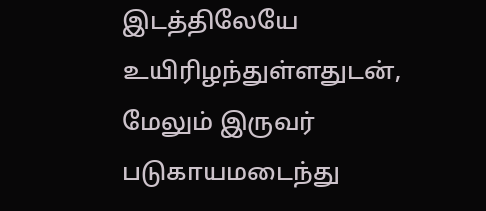இடத்திலேயே உயிரிழந்துள்ளதுடன், மேலும் இருவர் படுகாயமடைந்து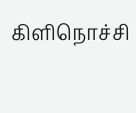கிளிநொச்சி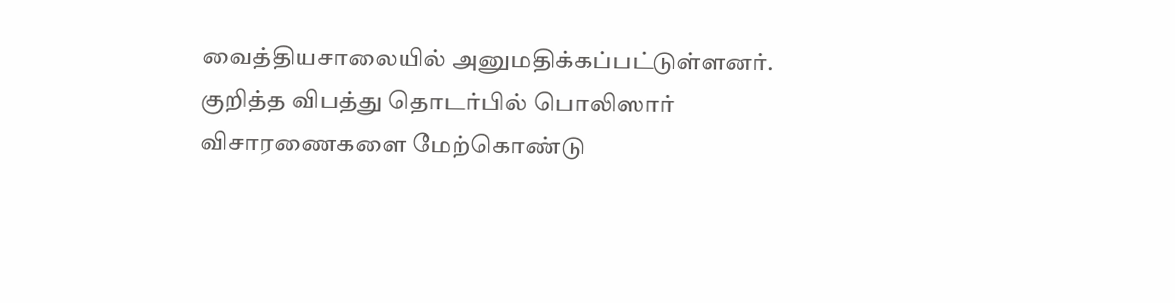வைத்தியசாலையில் அனுமதிக்கப்பட்டுள்ளனர்.
குறித்த விபத்து தொடர்பில் பொலிஸார் விசாரணைகளை மேற்கொண்டு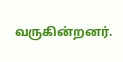வருகின்றனர்.